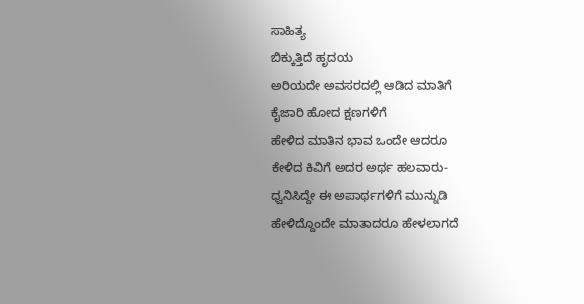ಸಾಹಿತ್ಯ
ಬಿಕ್ಕುತ್ತಿದೆ ಹೃದಯ
ಅರಿಯದೇ ಅವಸರದಲ್ಲಿ ಆಡಿದ ಮಾತಿಗೆ
ಕೈಜಾರಿ ಹೋದ ಕ್ಷಣಗಳಿಗೆ
ಹೇಳಿದ ಮಾತಿನ ಭಾವ ಒಂದೇ ಆದರೂ
ಕೇಳಿದ ಕಿವಿಗೆ ಅದರ ಅರ್ಥ ಹಲವಾರು-
ಧ್ವನಿಸಿದ್ದೇ ಈ ಅಪಾರ್ಥಗಳಿಗೆ ಮುನ್ನುಡಿ
ಹೇಳಿದ್ದೊಂದೇ ಮಾತಾದರೂ ಹೇಳಲಾಗದೆ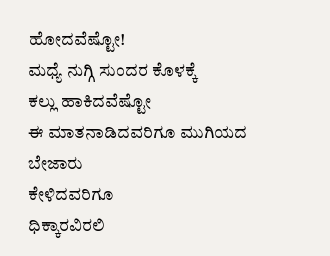ಹೋದವೆಷ್ಟೋ!
ಮಧ್ಯೆ ನುಗ್ಗಿ ಸುಂದರ ಕೊಳಕ್ಕೆ
ಕಲ್ಲು ಹಾಕಿದವೆಷ್ಟೋ
ಈ ಮಾತನಾಡಿದವರಿಗೂ ಮುಗಿಯದ ಬೇಜಾರು
ಕೇಳಿದವರಿಗೂ
ಧಿಕ್ಕಾರವಿರಲಿ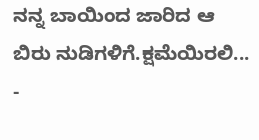ನನ್ನ ಬಾಯಿಂದ ಜಾರಿದ ಆ
ಬಿರು ನುಡಿಗಳಿಗೆ.ಕ್ಷಮೆಯಿರಲಿ...
-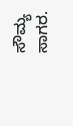ಸೌಮ್ಯ ಸಾಗರ.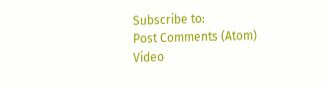Subscribe to:
Post Comments (Atom)
Video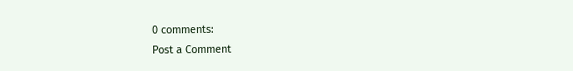0 comments:
Post a Comment